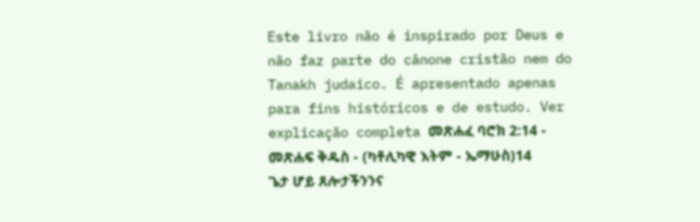Este livro não é inspirado por Deus e não faz parte do cânone cristão nem do Tanakh judaico. É apresentado apenas para fins históricos e de estudo. Ver explicação completa መጽሐፈ ባሮክ 2:14 - መጽሐፍ ቅዱስ - (ካቶሊካዊ እትም - ኤማሁስ)14 ጌታ ሆይ ጸሎታችንንና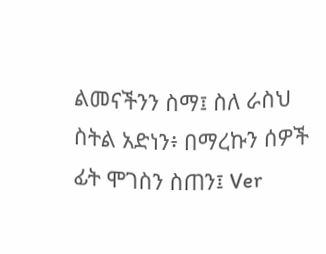ልመናችንን ስማ፤ ስለ ራስህ ስትል አድነን፥ በማረኩን ሰዎች ፊት ሞገስን ስጠን፤ Ver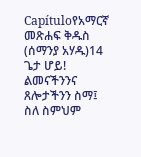Capítuloየአማርኛ መጽሐፍ ቅዱስ (ሰማንያ አሃዱ)14 ጌታ ሆይ! ልመናችንንና ጸሎታችንን ስማ፤ ስለ ስምህም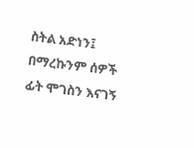ስትል አድነን፤ በማረኩንም ሰዎች ፊት ሞገስን እናገኝ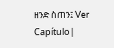ዘንድ ስጠን፤ Ver Capítulo |